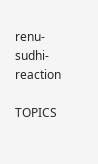renu-sudhi-reaction

TOPICS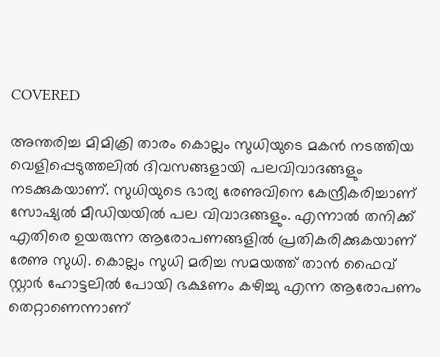COVERED

അന്തരിച്ച മിമിക്രി താരം കൊല്ലം സുധിയുടെ മകന്‍ നടത്തിയ വെളിപ്പെടുത്തലില്‍ ദിവസങ്ങളായി പലവിവാദങ്ങളും നടക്കുകയാണ്. സുധിയുടെ ഭാര്യ രേണുവിനെ കേന്ദ്രീകരിച്ചാണ് സോഷ്യല്‍ മീഡിയയില്‍ പല വിവാദങ്ങളും. എന്നാല്‍ തനിക്ക് എതിരെ ഉയരുന്ന ആരോപണങ്ങളില്‍ പ്രതികരിക്കുകയാണ് രേണു സുധി. കൊല്ലം സുധി മരിച്ച സമയത്ത് താന്‍ ഫൈവ് സ്റ്റാർ ഹോ‌ട്ടലിൽ പോയി ഭക്ഷണം കഴിച്ചു എന്ന ആരോപണം തെറ്റാണെന്നാണ്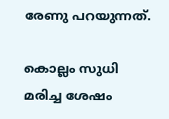രേണു പറയുന്നത്.

കൊല്ലം സുധി മരിച്ച ശേഷം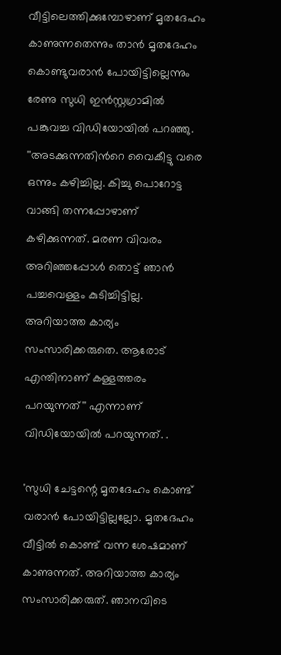വീട്ടിലെത്തിക്കുമ്പോഴാണ് മൃതദേഹം കാണുന്നതെന്നും താന്‍ മൃതദേഹം കൊണ്ടുവരാന്‍ പോയിട്ടില്ലെന്നും രേണു സുധി ഇന്‍സ്റ്റഗ്രാമില്‍ പങ്കുവച്ച വിഡിയോയില്‍ പറഞ്ഞു. ''അടക്കുന്നതിന്‍റെ വൈകീട്ടു വരെ ഒന്നും കഴിച്ചില്ല. കിച്ചു പൊറോട്ട വാങ്ങി തന്നപ്പോഴാണ് കഴിക്കുന്നത്. മരണ വിവരം അറിഞ്ഞപ്പോൾ തൊട്ട് ഞാൻ പച്ചവെള്ളം കുടിച്ചിട്ടില്ല. അറിയാത്ത കാര്യം സംസാരിക്കരുതെ. ആരോട് എന്തിനാണ് കള്ളത്തരം പറയുന്നത്'' എന്നാണ് വിഡിയോയില്‍ പറയുന്നത്. .

'സുധി ചേട്ടന്റെ മൃതദേഹം കൊണ്ട് വരാൻ പോയിട്ടില്ലല്ലോ. മൃതദേഹം വീ‌ട്ടിൽ കൊണ്ട് വന്ന ശേഷമാണ് കാണുന്നത്. അറിയാത്ത കാര്യം സംസാരിക്കരുത്. ഞാനവിടെ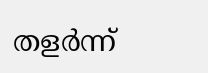തളർന്ന്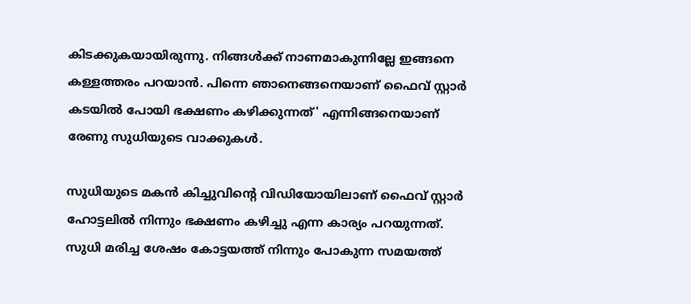കിടക്കുകയായിരുന്നു. നിങ്ങൾക്ക് നാണമാകുന്നില്ലേ ഇങ്ങനെ കള്ളത്തരം പറയാൻ. പിന്നെ ഞാനെങ്ങനെയാണ് ഫൈവ് സ്റ്റാർ കടയിൽ പോയി ഭക്ഷണം കഴിക്കുന്നത്' എന്നിങ്ങനെയാണ് രേണു സുധിയുടെ വാക്കുകള്‍.

സുധിയുടെ മകന്‍ കിച്ചുവിന്‍റെ വിഡിയോയിലാണ് ഫൈവ് സ്റ്റാര്‍ ഹോട്ടലില്‍ നിന്നും ഭക്ഷണം കഴിച്ചു എന്ന കാര്യം പറയുന്നത്. സുധി മരിച്ച ശേഷം കോട്ടയത്ത് നിന്നും പോകുന്ന സമയത്ത്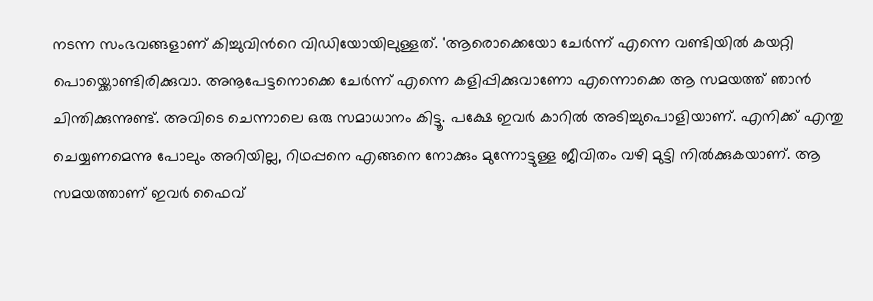നടന്ന സംഭവങ്ങളാണ് കിച്ചുവിന്‍റെ വിഡിയോയിലുള്ളത്. 'ആരൊക്കെയോ ചേർന്ന് എന്നെ വണ്ടിയിൽ കയറ്റി പൊയ്ക്കൊണ്ടിരിക്കുവാ. അനൂപേട്ടനൊക്കെ ചേർന്ന് എന്നെ കളിപ്പിക്കുവാണോ എന്നൊക്കെ ആ സമയത്ത് ഞാൻ ചിന്തിക്കുന്നുണ്ട്. അവിടെ ചെന്നാലെ ഒരു സമാധാനം കിട്ടൂ. പക്ഷേ ഇവർ കാറിൽ അടിച്ചുപൊളിയാണ്. എനിക്ക് എന്തു ചെയ്യണമെന്നു പോലും അറിയില്ല, റിഥപ്പനെ എങ്ങനെ നോക്കും മുന്നോട്ടുള്ള ജീവിതം വഴി മുട്ടി നിൽക്കുകയാണ്. ആ സമയത്താണ് ഇവർ ഫൈവ്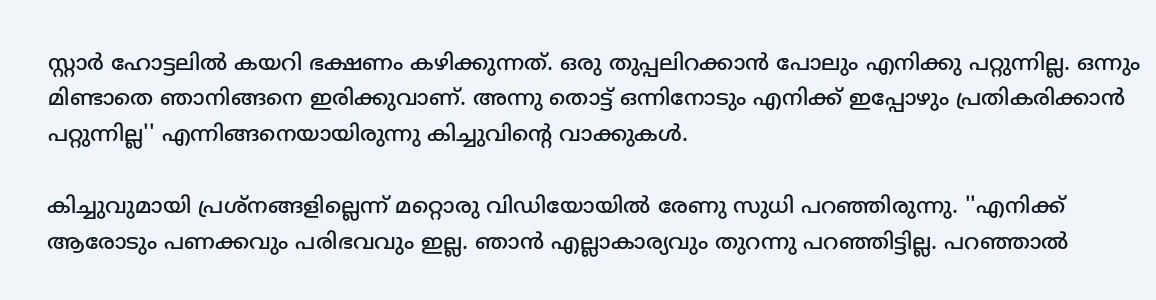സ്റ്റാർ ഹോട്ടലില്‍ കയറി ഭക്ഷണം കഴിക്കുന്നത്. ഒരു തുപ്പലിറക്കാൻ പോലും എനിക്കു പറ്റുന്നില്ല. ഒന്നും മിണ്ടാതെ ഞാനിങ്ങനെ ഇരിക്കുവാണ്. അന്നു തൊട്ട് ഒന്നിനോടും എനിക്ക് ഇപ്പോഴും പ്രതികരിക്കാൻ പറ്റുന്നില്ല'' എന്നിങ്ങനെയായിരുന്നു കിച്ചുവിന്‍റെ വാക്കുകള്‍.

കിച്ചുവുമായി പ്രശ്നങ്ങളില്ലെന്ന് മറ്റൊരു വിഡിയോയില്‍ രേണു സുധി പറഞ്ഞിരുന്നു. ''എനിക്ക് ആരോടും പണക്കവും പരിഭവവും ഇല്ല. ഞാന്‍ എല്ലാകാര്യവും തുറന്നു പറഞ്ഞിട്ടില്ല. പറഞ്ഞാല്‍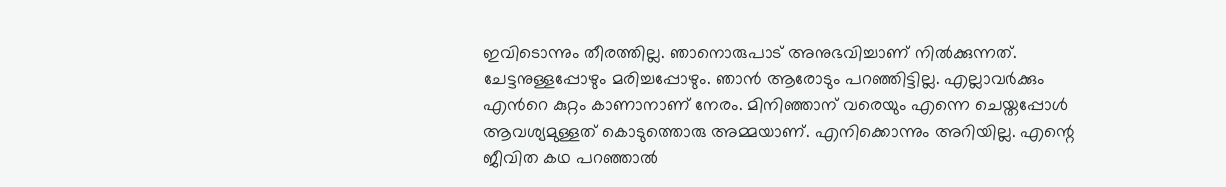ഇവിടൊന്നും തീരത്തില്ല. ഞാനൊരുപാട് അനുഭവിച്ചാണ് നില്‍ക്കുന്നത്. ചേട്ടനുള്ളപ്പോഴും മരിച്ചപ്പോഴും. ഞ‍ാന്‍ ആരോടും പറഞ്ഞിട്ടില്ല. എല്ലാവര്‍ക്കും എന്‍റെ കുറ്റം കാണാനാണ് നേരം. മിനിഞ്ഞാന് വരെയും എന്നെ ചെയ്തപ്പോള്‍ ആവശ്യമുള്ളത് കൊടുത്തൊരു അമ്മയാണ്. എനിക്കൊന്നും അറിയില്ല. എന്റെ ജീവിത കഥ പറഞ്ഞാല്‍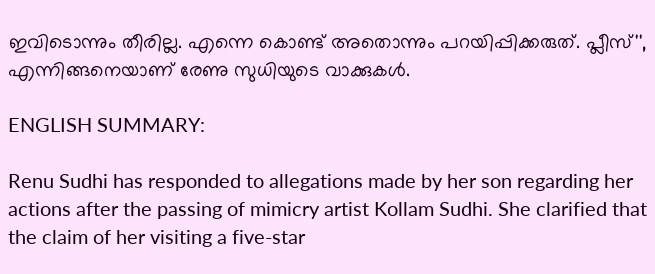ഇവിടൊന്നും തീരില്ല. എന്നെ കൊണ്ട് അതൊന്നും പറയിപ്പിക്കരുത്. പ്ലീസ്'', എന്നിങ്ങനെയാണ് രേണു സുധിയുടെ വാക്കുകള്‍.

ENGLISH SUMMARY:

Renu Sudhi has responded to allegations made by her son regarding her actions after the passing of mimicry artist Kollam Sudhi. She clarified that the claim of her visiting a five-star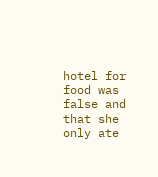hotel for food was false and that she only ate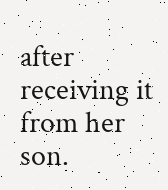after receiving it from her son.